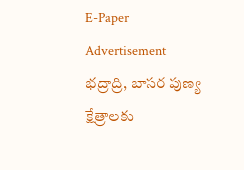E-Paper
Advertisement
భద్రాద్రి, బాసర పుణ్య క్షేత్రాలకు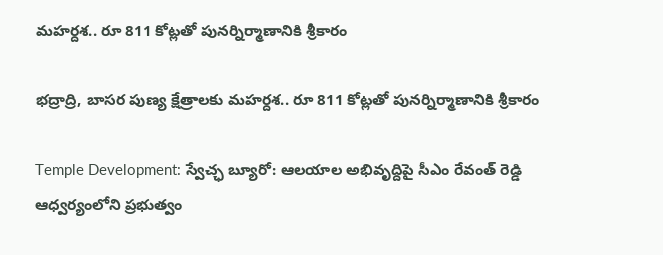మహర్దశ.. రూ 811 కోట్లతో పునర్నిర్మాణానికి శ్రీకారం

భద్రాద్రి, బాసర పుణ్య క్షేత్రాలకు మహర్దశ.. రూ 811 కోట్లతో పునర్నిర్మాణానికి శ్రీకారం

Temple Development: స్వేచ్ఛ బ్యూరో: ఆలయాల అభివృద్దిపై సీఎం రేవంత్ రెడ్డి ఆధ్వర్యంలోని ప్రభుత్వం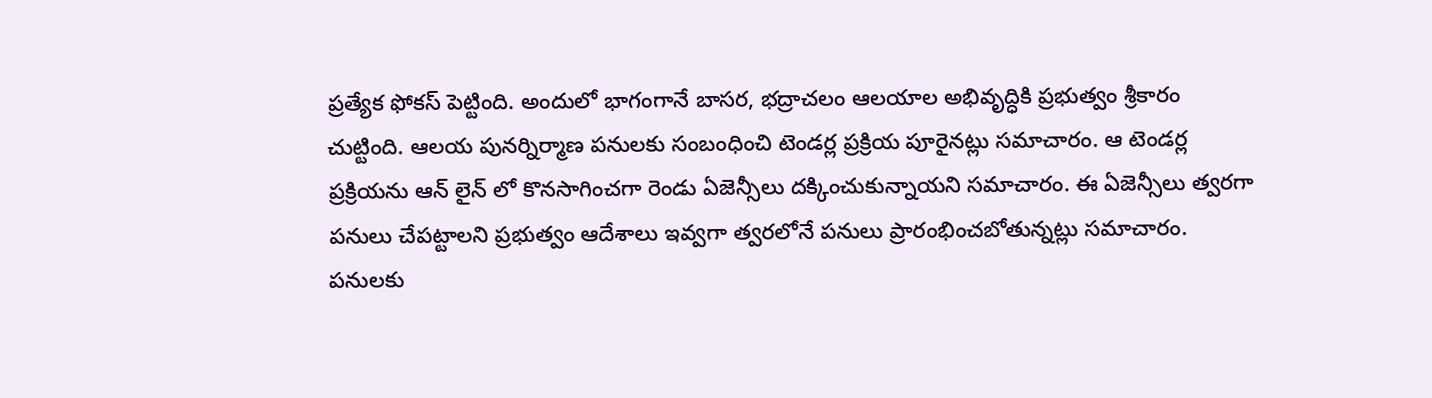ప్రత్యేక ఫోకస్ పెట్టింది. అందులో భాగంగానే బాసర, భద్రాచలం ఆలయాల అభివృద్ధికి ప్రభుత్వం శ్రీకారం చుట్టింది. ఆలయ పునర్నిర్మాణ పనులకు సంబంధించి టెండర్ల ప్రక్రియ పూరైనట్లు సమాచారం. ఆ టెండర్ల ప్రక్రియను ఆన్ లైన్ లో కొనసాగించగా రెండు ఏజెన్సీలు దక్కించుకున్నాయని సమాచారం. ఈ ఏజెన్సీలు త్వరగా పనులు చేపట్టాలని ప్రభుత్వం ఆదేశాలు ఇవ్వగా త్వరలోనే పనులు ప్రారంభించబోతున్నట్లు సమాచారం. పనులకు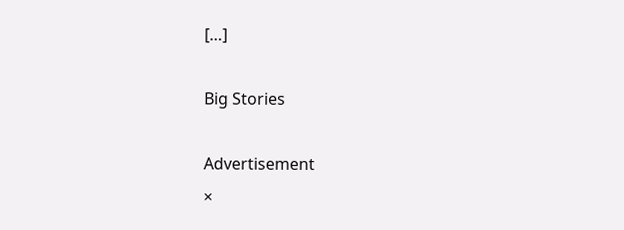[…]

Big Stories

Advertisement
×